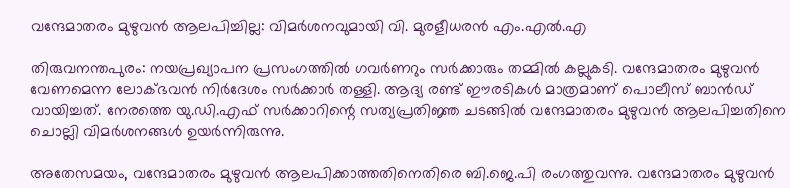വന്ദേമാതരം മുഴുവൻ ആലപിച്ചില്ല: വിമർശനവുമായി വി. മുരളീധരൻ എം.എൽ.എ

തിരുവനന്തപുരം: നയപ്രഖ്യാപന പ്രസംഗത്തിൽ ഗവർണറും സർക്കാരും തമ്മിൽ കല്ലുകടി. വന്ദേമാതരം മുഴുവൻ വേണമെന്ന ലോക്ഭവൻ നിർദേശം സർക്കാർ തള്ളി. ആദ്യ രണ്ട് ഈരടികൾ മാത്രമാണ് പൊലീസ് ബാൻഡ് വായിച്ചത്. നേരത്തെ യു.ഡി.എഫ് സർക്കാറിന്റെ സത്യപ്രതിജ്ഞ ചടങ്ങിൽ വന്ദേമാതരം മുഴുവൻ ആലപിച്ചതിനെ ചൊല്ലി വിമർശനങ്ങൾ ഉയർന്നിരുന്നു.

അതേസമയം, വന്ദേമാതരം മുഴുവൻ ആലപിക്കാത്തതിനെതിരെ ബി.ജെ.പി രംഗത്തുവന്നു. വന്ദേമാതരം മുഴുവൻ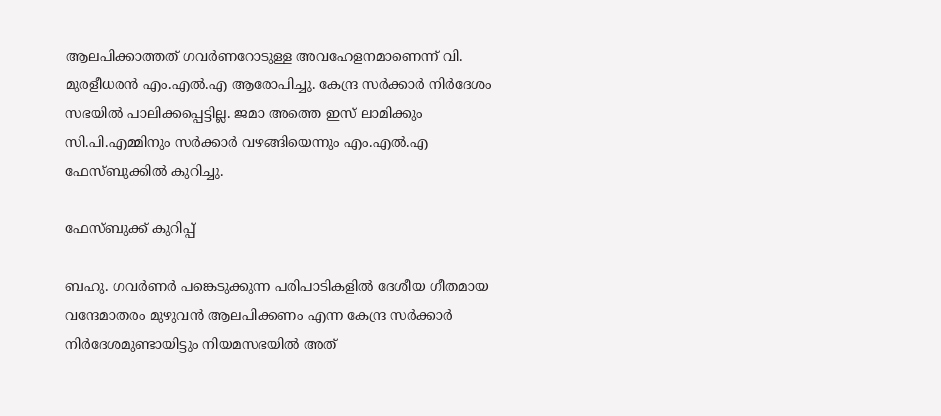ആലപിക്കാത്തത് ഗവർണറോടുള്ള അവഹേളനമാണെന്ന് വി. മുരളീധരൻ എം.എൽ.എ ആരോപിച്ചു. കേന്ദ്ര സർക്കാർ നിർദേശം സഭയിൽ പാലിക്കപ്പെട്ടില്ല. ജമാ അത്തെ ഇസ് ലാമിക്കും സി.പി.എമ്മിനും സർക്കാർ വഴങ്ങിയെന്നും എം.എൽ.എ ഫേസ്ബുക്കിൽ കുറിച്ചു.

ഫേസ്ബുക്ക് കുറിപ്പ്

ബഹു. ഗവർണർ പങ്കെടുക്കുന്ന പരിപാടികളിൽ ദേശീയ ഗീതമായ വന്ദേമാതരം മുഴുവൻ ആലപിക്കണം എന്ന കേന്ദ്ര സർക്കാർ നിർദേശമുണ്ടായിട്ടും നിയമസഭയിൽ അത്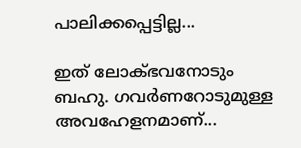പാലിക്കപ്പെട്ടില്ല...

ഇത് ലോക്ഭവനോടും ബഹു. ഗവർണറോടുമുള്ള അവഹേളനമാണ്...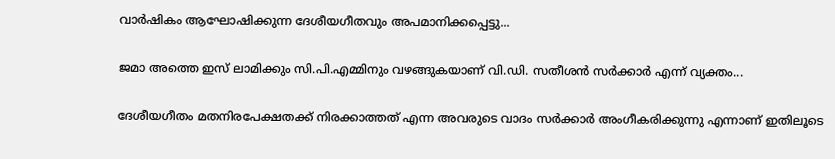വാർഷികം ആഘോഷിക്കുന്ന ദേശീയഗീതവും അപമാനിക്കപ്പെട്ടു...

ജമാ അത്തെ ഇസ് ലാമിക്കും സി.പി.എമ്മിനും വഴങ്ങുകയാണ് വി.ഡി. സതീശൻ സർക്കാർ എന്ന് വ്യക്തം...

ദേശീയഗീതം മതനിരപേക്ഷതക്ക് നിരക്കാത്തത് എന്ന അവരുടെ വാദം സർക്കാർ അംഗീകരിക്കുന്നു എന്നാണ് ഇതിലൂടെ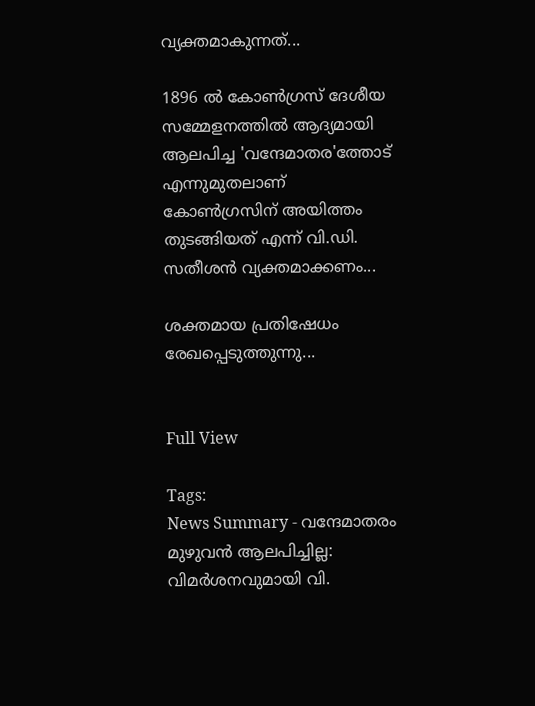വ്യക്തമാകുന്നത്...

1896 ൽ കോൺഗ്രസ് ദേശീയ സമ്മേളനത്തിൽ ആദ്യമായി ആലപിച്ച 'വന്ദേമാതര'ത്തോട് എന്നുമുതലാണ് കോൺഗ്രസിന് അയിത്തം തുടങ്ങിയത് എന്ന് വി.ഡി. സതീശൻ വ്യക്തമാക്കണം...

ശക്തമായ പ്രതിഷേധം രേഖപ്പെടുത്തുന്നു...


Full View

Tags:
News Summary - വന്ദേമാതരം മുഴുവൻ ആലപിച്ചില്ല: വിമർശനവുമായി വി.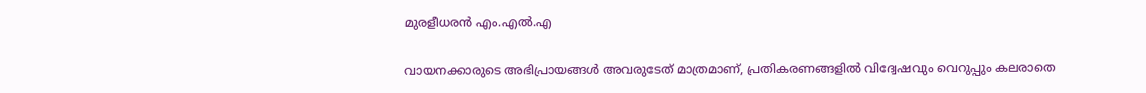മുരളീധരൻ എം.എൽ.എ

വായനക്കാരുടെ അഭിപ്രായങ്ങള്‍ അവരുടേത് മാത്രമാണ്, പ്രതികരണങ്ങളിൽ വിദ്വേഷവും വെറുപ്പും കലരാതെ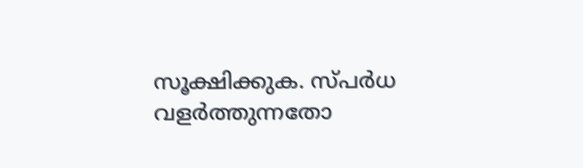സൂക്ഷിക്കുക. സ്പർധ വളർത്തുന്നതോ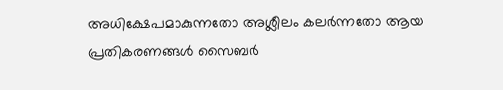അധിക്ഷേപമാകുന്നതോ അശ്ലീലം കലർന്നതോ ആയ പ്രതികരണങ്ങൾ സൈബർ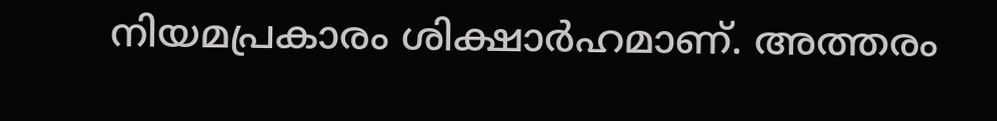നിയമപ്രകാരം ശിക്ഷാർഹമാണ്. അത്തരം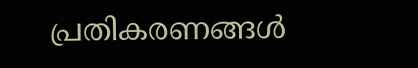പ്രതികരണങ്ങൾ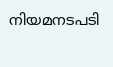നിയമനടപടി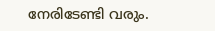നേരിടേണ്ടി വരും.